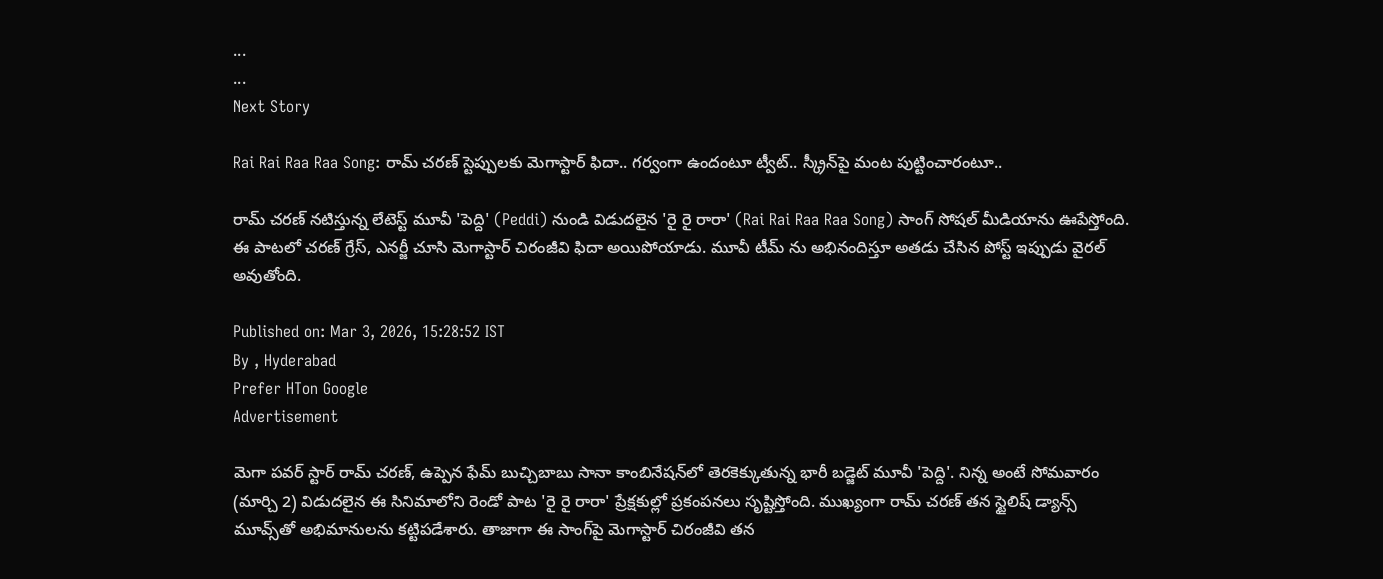...
...
Next Story

Rai Rai Raa Raa Song: రామ్ చరణ్ స్టెప్పులకు మెగాస్టార్ ఫిదా.. గర్వంగా ఉందంటూ ట్వీట్.. స్క్రీన్‌పై మంట పుట్టించారంటూ..

రామ్ చరణ్ నటిస్తున్న లేటెస్ట్ మూవీ 'పెద్ది' (Peddi) నుండి విడుదలైన 'రై రై రారా' (Rai Rai Raa Raa Song) సాంగ్ సోషల్ మీడియాను ఊపేస్తోంది. ఈ పాటలో చరణ్ గ్రేస్, ఎనర్జీ చూసి మెగాస్టార్ చిరంజీవి ఫిదా అయిపోయాడు. మూవీ టీమ్ ను అభినందిస్తూ అతడు చేసిన పోస్ట్ ఇప్పుడు వైరల్ అవుతోంది.

Published on: Mar 3, 2026, 15:28:52 IST
By , Hyderabad
Prefer HTon Google
Advertisement

మెగా పవర్ స్టార్ రామ్ చరణ్, ఉప్పెన ఫేమ్ బుచ్చిబాబు సానా కాంబినేషన్‌లో తెరకెక్కుతున్న భారీ బడ్జెట్ మూవీ 'పెద్ది'. నిన్న అంటే సోమవారం (మార్చి 2) విడుదలైన ఈ సినిమాలోని రెండో పాట 'రై రై రారా' ప్రేక్షకుల్లో ప్రకంపనలు సృష్టిస్తోంది. ముఖ్యంగా రామ్ చరణ్ తన స్టైలిష్ డ్యాన్స్ మూవ్స్‌తో అభిమానులను కట్టిపడేశారు. తాజాగా ఈ సాంగ్‌పై మెగాస్టార్ చిరంజీవి తన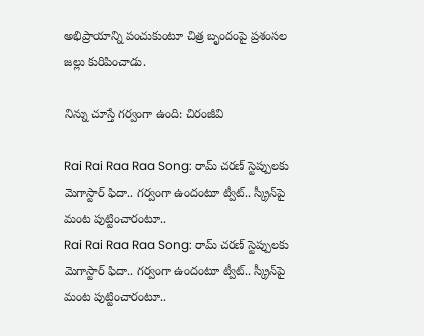అభిప్రాయాన్ని పంచుకుంటూ చిత్ర బృందంపై ప్రశంసల జల్లు కురిపించాడు.

నిన్ను చూస్తే గర్వంగా ఉంది: చిరంజీవి

Rai Rai Raa Raa Song: రామ్ చరణ్ స్టెప్పులకు మెగాస్టార్ ఫిదా.. గర్వంగా ఉందంటూ ట్వీట్.. స్క్రీన్‌పై మంట పుట్టించారంటూ..
Rai Rai Raa Raa Song: రామ్ చరణ్ స్టెప్పులకు మెగాస్టార్ ఫిదా.. గర్వంగా ఉందంటూ ట్వీట్.. స్క్రీన్‌పై మంట పుట్టించారంటూ..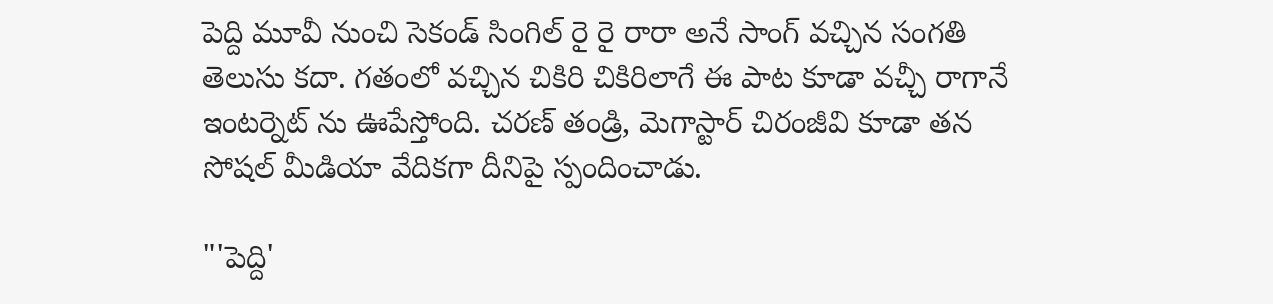పెద్ది మూవీ నుంచి సెకండ్ సింగిల్ రై రై రారా అనే సాంగ్ వచ్చిన సంగతి తెలుసు కదా. గతంలో వచ్చిన చికిరి చికిరిలాగే ఈ పాట కూడా వచ్చీ రాగానే ఇంటర్నెట్ ను ఊపేస్తోంది. చరణ్ తండ్రి, మెగాస్టార్ చిరంజీవి కూడా తన సోషల్ మీడియా వేదికగా దీనిపై స్పందించాడు.

"'పెద్ది'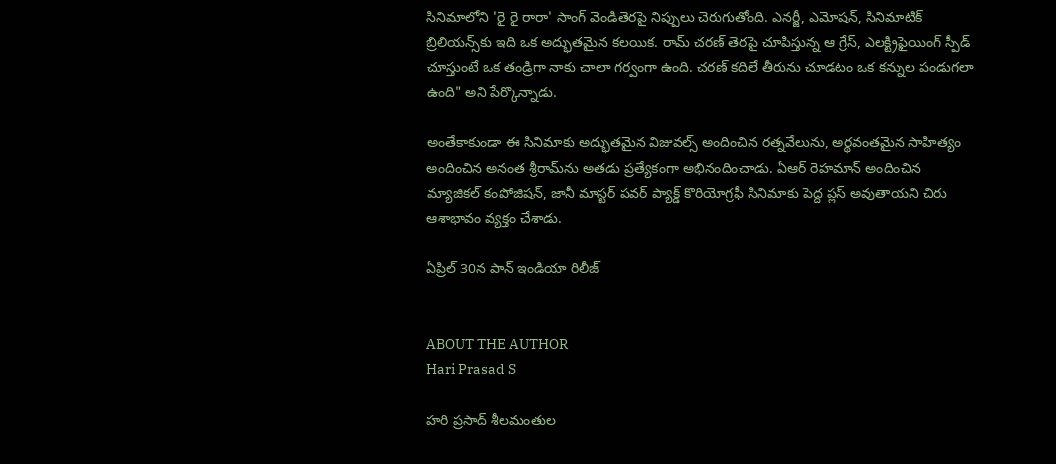సినిమాలోని 'రై రై రారా' సాంగ్ వెండితెరపై నిప్పులు చెరుగుతోంది. ఎనర్జీ, ఎమోషన్, సినిమాటిక్ బ్రిలియన్స్‌కు ఇది ఒక అద్భుతమైన కలయిక. రామ్ చరణ్ తెరపై చూపిస్తున్న ఆ గ్రేస్, ఎలక్ట్రిఫైయింగ్ స్పీడ్ చూస్తుంటే ఒక తండ్రిగా నాకు చాలా గర్వంగా ఉంది. చరణ్ కదిలే తీరును చూడటం ఒక కన్నుల పండుగలా ఉంది" అని పేర్కొన్నాడు.

అంతేకాకుండా ఈ సినిమాకు అద్భుతమైన విజువల్స్ అందించిన రత్నవేలును, అర్థవంతమైన సాహిత్యం అందించిన అనంత శ్రీరామ్‌ను అతడు ప్రత్యేకంగా అభినందించాడు. ఏఆర్ రెహమాన్ అందించిన మ్యాజికల్ కంపోజిషన్, జానీ మాస్టర్ పవర్ ప్యాక్డ్ కొరియోగ్రఫీ సినిమాకు పెద్ద ప్లస్ అవుతాయని చిరు ఆశాభావం వ్యక్తం చేశాడు.

ఏప్రిల్ 30న పాన్ ఇండియా రిలీజ్


ABOUT THE AUTHOR
Hari Prasad S

హరి ప్రసాద్ శీలమంతుల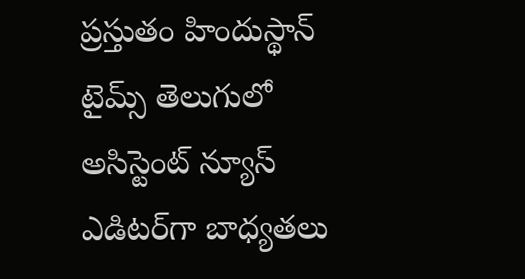ప్రస్తుతం హిందుస్థాన్ టైమ్స్ తెలుగులో అసిస్టెంట్ న్యూస్ ఎడిటర్‌గా బాధ్యతలు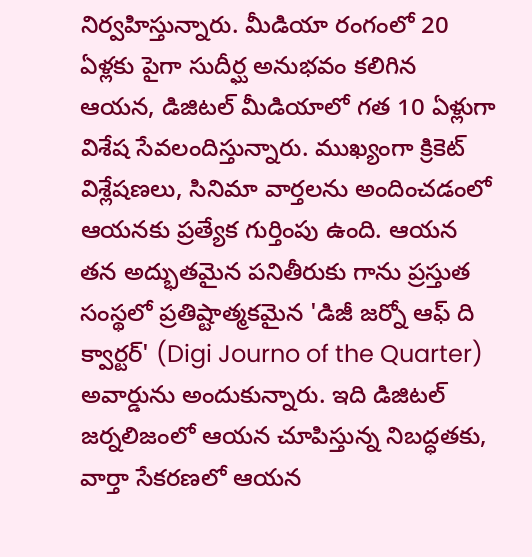నిర్వహిస్తున్నారు. మీడియా రంగంలో 20 ఏళ్లకు పైగా సుదీర్ఘ అనుభవం కలిగిన ఆయన, డిజిటల్ మీడియాలో గత 10 ఏళ్లుగా విశేష సేవలందిస్తున్నారు. ముఖ్యంగా క్రికెట్ విశ్లేషణలు, సినిమా వార్తలను అందించడంలో ఆయనకు ప్రత్యేక గుర్తింపు ఉంది. ఆయన తన అద్భుతమైన పనితీరుకు గాను ప్రస్తుత సంస్థలో ప్రతిష్టాత్మకమైన 'డిజీ జర్నో ఆఫ్ ది క్వార్టర్' (Digi Journo of the Quarter) అవార్డును అందుకున్నారు. ఇది డిజిటల్ జర్నలిజంలో ఆయన చూపిస్తున్న నిబద్ధతకు, వార్తా సేకరణలో ఆయన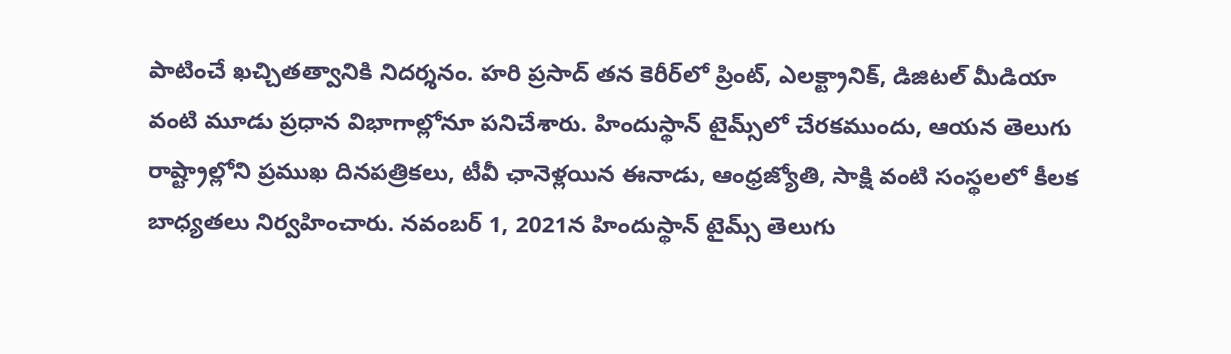పాటించే ఖచ్చితత్వానికి నిదర్శనం. హరి ప్రసాద్ తన కెరీర్‌లో ప్రింట్, ఎలక్ట్రానిక్, డిజిటల్ మీడియా వంటి మూడు ప్రధాన విభాగాల్లోనూ పనిచేశారు. హిందుస్థాన్ టైమ్స్‌లో చేరకముందు, ఆయన తెలుగు రాష్ట్రాల్లోని ప్రముఖ దినపత్రికలు, టీవీ ఛానెళ్లయిన ఈనాడు, ఆంధ్రజ్యోతి, సాక్షి వంటి సంస్థలలో కీలక బాధ్యతలు నిర్వహించారు. నవంబర్ 1, 2021న హిందుస్థాన్ టైమ్స్ తెలుగు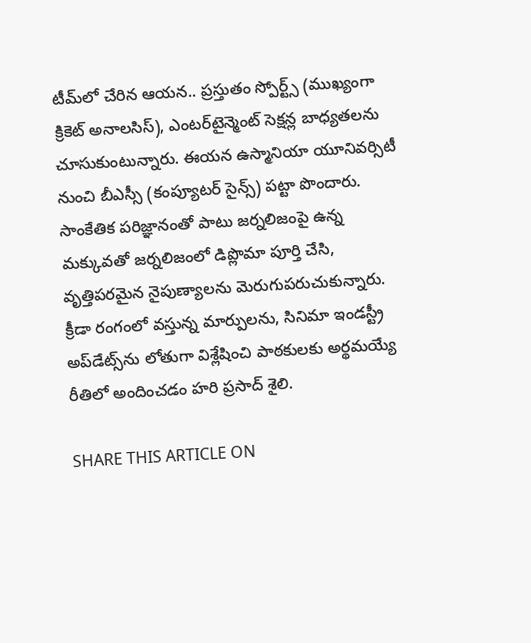టీమ్‌లో చేరిన ఆయన.. ప్రస్తుతం స్పోర్ట్స్ (ముఖ్యంగా క్రికెట్ అనాలసిస్), ఎంటర్‌టైన్మెంట్ సెక్షన్ల బాధ్యతలను చూసుకుంటున్నారు. ఈయన ఉస్మానియా యూనివర్సిటీ నుంచి బీఎస్సీ (కంప్యూటర్ సైన్స్) పట్టా పొందారు. సాంకేతిక పరిజ్ఞానంతో పాటు జర్నలిజంపై ఉన్న మక్కువతో జర్నలిజంలో డిప్లొమా పూర్తి చేసి, వృత్తిపరమైన నైపుణ్యాలను మెరుగుపరుచుకున్నారు. క్రీడా రంగంలో వస్తున్న మార్పులను, సినిమా ఇండస్ట్రీ అప్‌డేట్స్‌ను లోతుగా విశ్లేషించి పాఠకులకు అర్థమయ్యే రీతిలో అందించడం హరి ప్రసాద్ శైలి.

SHARE THIS ARTICLE ON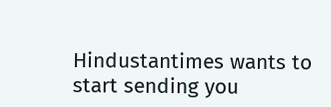Hindustantimes wants to start sending you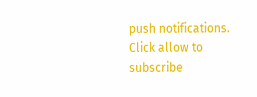push notifications. Click allow to subscribe